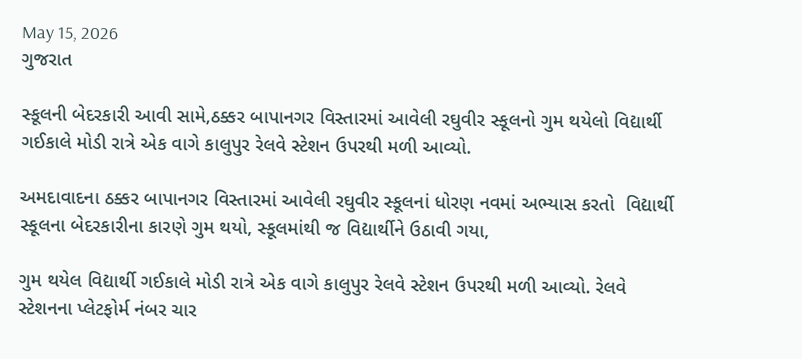May 15, 2026
ગુજરાત

સ્કૂલની બેદરકારી આવી સામે,ઠક્કર બાપાનગર વિસ્તારમાં આવેલી રઘુવીર સ્કૂલનો ગુમ થયેલો વિદ્યાર્થી ગઈકાલે મોડી રાત્રે એક વાગે કાલુપુર રેલવે સ્ટેશન ઉપરથી મળી આવ્યો.

અમદાવાદના ઠક્કર બાપાનગર વિસ્તારમાં આવેલી રઘુવીર સ્કૂલનાં ધોરણ નવમાં અભ્યાસ કરતો  વિદ્યાર્થી સ્કૂલના બેદરકારીના કારણે ગુમ થયો, સ્કૂલમાંથી જ વિદ્યાર્થીને ઉઠાવી ગયા,

ગુમ થયેલ વિદ્યાર્થી ગઈકાલે મોડી રાત્રે એક વાગે કાલુપુર રેલવે સ્ટેશન ઉપરથી મળી આવ્યો. રેલવે સ્ટેશનના પ્લેટફોર્મ નંબર ચાર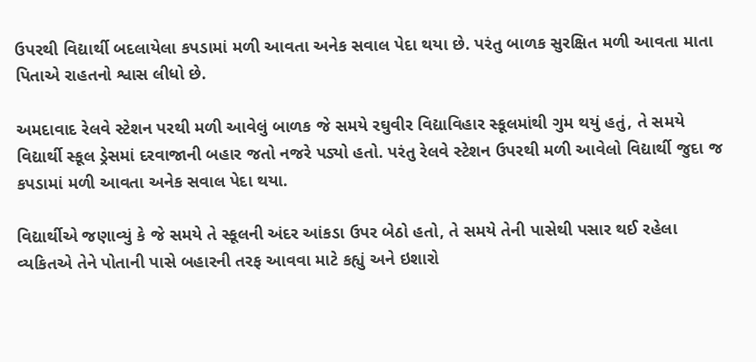ઉપરથી વિદ્યાર્થી બદલાયેલા કપડામાં મળી આવતા અનેક સવાલ પેદા થયા છે. પરંતુ બાળક સુરક્ષિત મળી આવતા માતા પિતાએ રાહતનો શ્વાસ લીધો છે.

અમદાવાદ રેલવે સ્ટેશન પરથી મળી આવેલું બાળક જે સમયે રઘુવીર વિદ્યાવિહાર સ્કૂલમાંથી ગુમ થયું હતું, તે સમયે વિદ્યાર્થી સ્કૂલ ડ્રેસમાં દરવાજાની બહાર જતો નજરે પડ્યો હતો. પરંતુ રેલવે સ્ટેશન ઉપરથી મળી આવેલો વિદ્યાર્થી જુદા જ કપડામાં મળી આવતા અનેક સવાલ પેદા થયા.

વિદ્યાર્થીએ જણાવ્યું કે જે સમયે તે સ્કૂલની અંદર આંકડા ઉપર બેઠો હતો, તે સમયે તેની પાસેથી પસાર થઈ રહેલા વ્યકિતએ તેને પોતાની પાસે બહારની તરફ આવવા માટે કહ્યું અને ઇશારો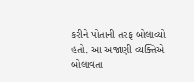કરીને પોતાની તરફ બોલાવ્યો હતો. આ અજાણી વ્યક્તિએ બોલાવતા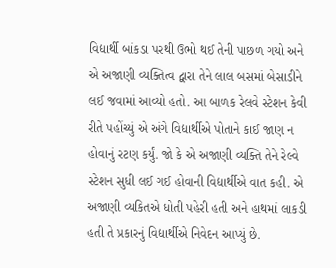વિદ્યાર્થી બાંકડા પરથી ઉભો થઈ તેની પાછળ ગયો અને એ અજાણી વ્યક્તિત્વ દ્વારા તેને લાલ બસમાં બેસાડીને લઈ જવામાં આવ્યો હતો. આ બાળક રેલવે સ્ટેશન કેવી રીતે પહોંચ્યું એ અંગે વિદ્યાર્થીએ પોતાને કાઈ જાણ ન હોવાનું રટણ કર્યું. જો કે એ અજાણી વ્યક્તિ તેને રેલ્વે સ્ટેશન સુધી લઈ ગઈ હોવાની વિદ્યાર્થીએ વાત કહી. એ અજાણી વ્યકિતએ ધોતી પહેરી હતી અને હાથમાં લાકડી હતી તે પ્રકારનું વિદ્યાર્થીએ નિવેદન આપ્યું છે.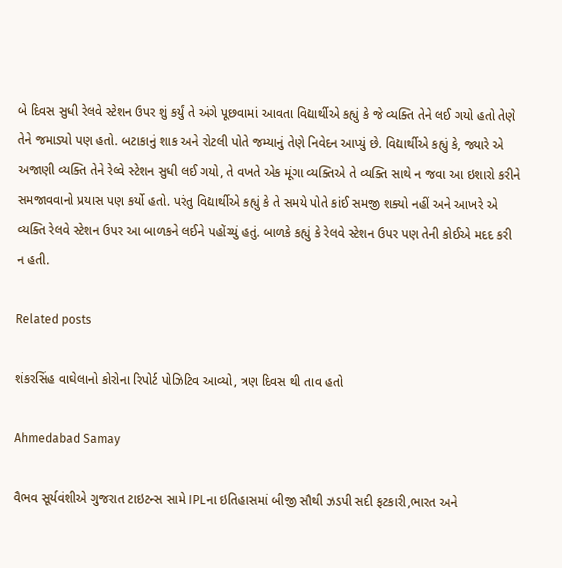બે દિવસ સુધી રેલવે સ્ટેશન ઉપર શું કર્યું તે અંગે પૂછવામાં આવતા વિદ્યાર્થીએ કહ્યું કે જે વ્યક્તિ તેને લઈ ગયો હતો તેણે તેને જમાડ્યો પણ હતો. બટાકાનું શાક અને રોટલી પોતે જમ્યાનું તેણે નિવેદન આપ્યું છે. વિદ્યાર્થીએ કહ્યું કે, જ્યારે એ અજાણી વ્યક્તિ તેને રેલ્વે સ્ટેશન સુધી લઈ ગયો, તે વખતે એક મૂંગા વ્યક્તિએ તે વ્યક્તિ સાથે ન જવા આ ઇશારો કરીને સમજાવવાનો પ્રયાસ પણ કર્યો હતો. પરંતુ વિદ્યાર્થીએ કહ્યું કે તે સમયે પોતે કાંઈ સમજી શક્યો નહીં અને આખરે એ વ્યક્તિ રેલવે સ્ટેશન ઉપર આ બાળકને લઈને પહોંચ્યું હતું. બાળકે કહ્યું કે રેલવે સ્ટેશન ઉપર પણ તેની કોઈએ મદદ કરી ન હતી.

Related posts

શંકરસિંહ વાઘેલાનો કોરોના રિપોર્ટ પોઝિટિવ આવ્યો, ત્રણ દિવસ થી તાવ હતો

Ahmedabad Samay

વૈભવ સૂર્યવંશીએ ગુજરાત ટાઇટન્સ સામે IPLના ઇતિહાસમાં બીજી સૌથી ઝડપી સદી ફટકારી,ભારત અને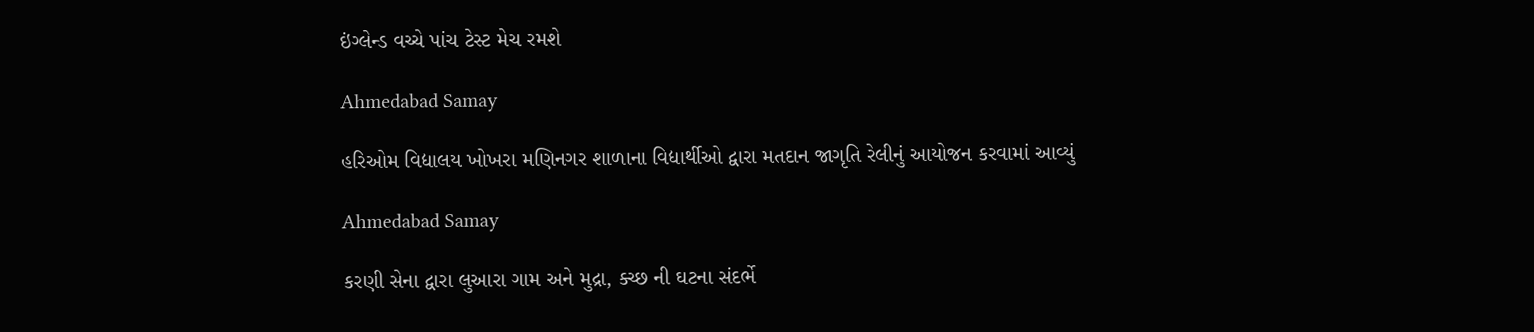ઇંગ્લેન્ડ વચ્ચે પાંચ ટેસ્ટ મેચ રમશે

Ahmedabad Samay

હરિઓમ વિદ્યાલય ખોખરા મણિનગર શાળાના વિદ્યાર્થીઓ દ્વારા મતદાન જાગૃતિ રેલીનું આયોજન કરવામાં આવ્યું

Ahmedabad Samay

કરણી સેના દ્વારા લુઆરા ગામ અને મુદ્રા, ક્ચ્છ ની ઘટના સંદર્ભે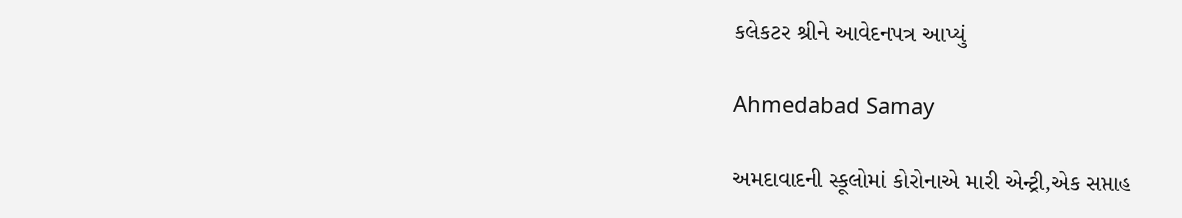કલેકટર શ્રીને આવેદનપત્ર આપ્યું

Ahmedabad Samay

અમદાવાદની સ્કૂલોમાં કોરોનાએ મારી એન્ટ્રી,એક સપ્તાહ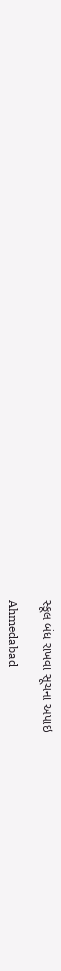સ્કૂલ બંધ રાખવા સૂચના અપાઇ

Ahmedabad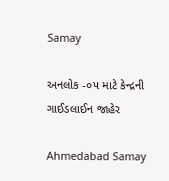Samay

અનલોક -૦૫ માટે કેન્દ્રની ગાઈડલાઈન જાહેર

Ahmedabad Samay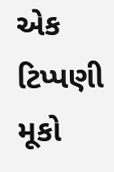એક ટિપ્પણી મૂકો